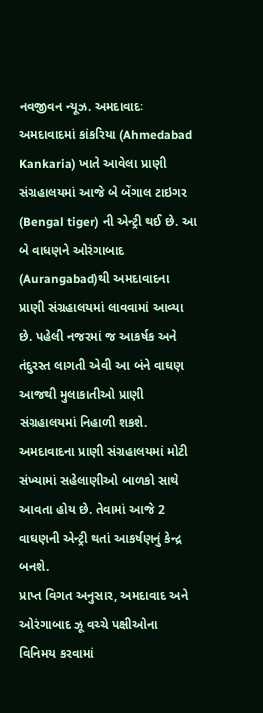નવજીવન ન્યૂઝ. અમદાવાદઃ અમદાવાદમાં કાંકરિયા (Ahmedabad Kankaria) ખાતે આવેલા પ્રાણી સંગ્રહાલયમાં આજે બે બેંગાલ ટાઇગર (Bengal tiger) ની એન્ટ્રી થઈ છે. આ બે વાધણને ઓરંગાબાદ (Aurangabad)થી અમદાવાદના પ્રાણી સંગ્રહાલયમાં લાવવામાં આવ્યા છે. પહેલી નજરમાં જ આકર્ષક અને તંદુરસ્ત લાગતી એવી આ બંને વાઘણ આજથી મુલાકાતીઓ પ્રાણી સંગ્રહાલયમાં નિહાળી શકશે. અમદાવાદના પ્રાણી સંગ્રહાલયમાં મોટી સંખ્યામાં સહેલાણીઓ બાળકો સાથે આવતા હોય છે. તેવામાં આજે 2 વાઘણની એન્ટ્રી થતાં આકર્ષણનું કેન્દ્ર બનશે.
પ્રાપ્ત વિગત અનુસાર, અમદાવાદ અને ઓરંગાબાદ ઝૂ વચ્ચે પક્ષીઓના વિનિમય કરવામાં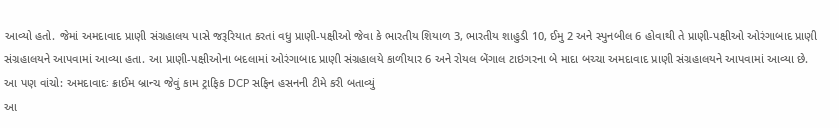આવ્યો હતો. જેમાં અમદાવાદ પ્રાણી સંગ્રહાલય પાસે જરૂરિયાત કરતાં વધુ પ્રાણી-પક્ષીઓ જેવા કે ભારતીય શિયાળ 3, ભારતીય શાહુડી 10, ઈમુ 2 અને સ્પુનબીલ 6 હોવાથી તે પ્રાણી-પક્ષીઓ ઓરંગાબાદ પ્રાણી સંગ્રહાલયને આપવામાં આવ્યા હતા. આ પ્રાણી-પક્ષીઓના બદલામાં ઓરંગાબાદ પ્રાણી સંગ્રહાલયે કાળીયાર 6 અને રોયલ બેંગાલ ટાઇગરના બે માદા બચ્ચા અમદાવાદ પ્રાણી સંગ્રહાલયને આપવામાં આવ્યા છે.
આ પણ વાંચો: અમદાવાદઃ ક્રાઈમ બ્રાન્ચ જેવું કામ ટ્રાફિક DCP સફિન હસનની ટીમે કરી બતાવ્યું
આ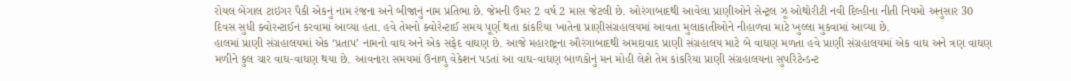રોયલ બેંગાલ ટાઇગર પૈકી એકનું નામ રંજના અને બીજાનું નામ પ્રતિભા છે. જેમની ઉંમર 2 વર્ષ 2 માસ જેટલી છે. ઓરંગાબાદથી આવેલા પ્રાણીઓને સેન્ટ્રલ ઝૂ ઓથોરીટી નવી દિલ્હીના નીતી નિયમો અનુસાર 30 દિવસ સુધી ક્વોરન્ટાઈન કરવામાં આવ્યા હતા. હવે તેમનો ક્વોરેન્ટાઈ સમય પૂર્ણ થતા કાંકરિયા ખાતેના પ્રાણીસંગ્રહાલયમાં આવતા મુલાકાતીઓને નીહાળવા માટે ખુલ્લા મુકવામાં આવ્યા છે.
હાલમાં પ્રાણી સંગ્રહાલયમાં એક ‘પ્રતાપ’ નામનો વાઘ અને એક સફેદ વાઘણ છે. આજે મહારાષ્ટ્રના ઔરંગાબાદથી અમદાવાદ પ્રાણી સંગ્રહાલય માટે બે વાઘણ મળતા હવે પ્રાણી સંગ્રહાલયમાં એક વાઘ અને ત્રણ વાઘણ મળીને કુલ ચાર વાઘ-વાઘણ થયા છે. આવનારા સમયમાં ઉનાળુ વેકેશન પડતાં આ વાઘ-વાઘણ બાળકોનું મન મોહી લેશે તેમ કાંકરિયા પ્રાણી સંગ્રહાલયના સુપરિટેન્ડન્ટ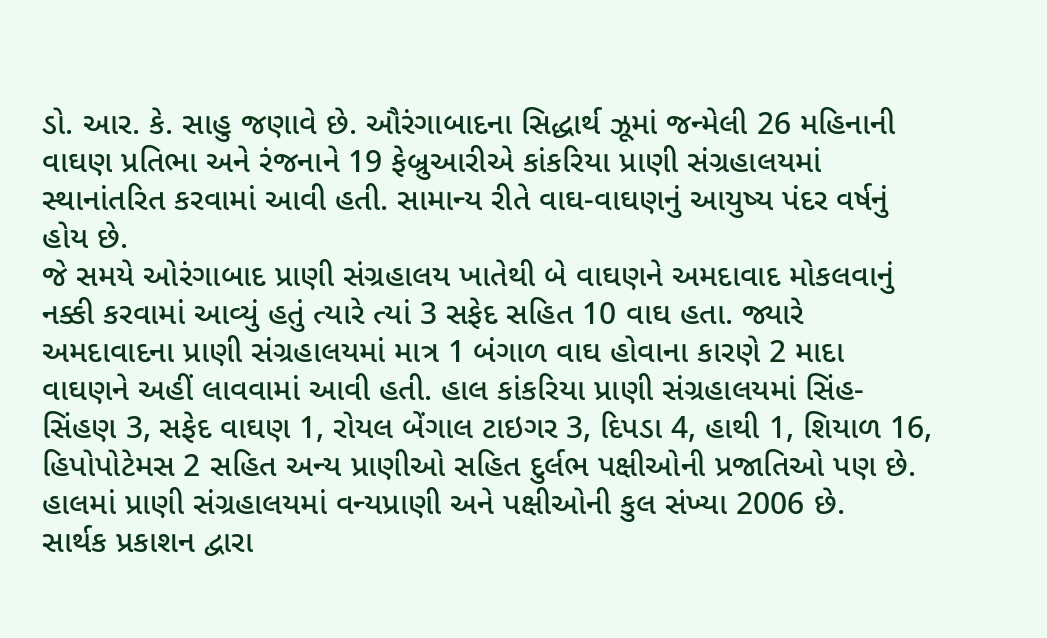ડો. આર. કે. સાહુ જણાવે છે. ઔરંગાબાદના સિદ્ધાર્થ ઝૂમાં જન્મેલી 26 મહિનાની વાઘણ પ્રતિભા અને રંજનાને 19 ફેબ્રુઆરીએ કાંકરિયા પ્રાણી સંગ્રહાલયમાં સ્થાનાંતરિત કરવામાં આવી હતી. સામાન્ય રીતે વાઘ-વાઘણનું આયુષ્ય પંદર વર્ષનું હોય છે.
જે સમયે ઓરંગાબાદ પ્રાણી સંગ્રહાલય ખાતેથી બે વાઘણને અમદાવાદ મોકલવાનું નક્કી કરવામાં આવ્યું હતું ત્યારે ત્યાં 3 સફેદ સહિત 10 વાઘ હતા. જ્યારે અમદાવાદના પ્રાણી સંગ્રહાલયમાં માત્ર 1 બંગાળ વાઘ હોવાના કારણે 2 માદા વાઘણને અહીં લાવવામાં આવી હતી. હાલ કાંકરિયા પ્રાણી સંગ્રહાલયમાં સિંહ-સિંહણ 3, સફેદ વાઘણ 1, રોયલ બેંગાલ ટાઇગર 3, દિપડા 4, હાથી 1, શિયાળ 16, હિપોપોટેમસ 2 સહિત અન્ય પ્રાણીઓ સહિત દુર્લભ પક્ષીઓની પ્રજાતિઓ પણ છે. હાલમાં પ્રાણી સંગ્રહાલયમાં વન્યપ્રાણી અને પક્ષીઓની કુલ સંખ્યા 2006 છે.
સાર્થક પ્રકાશન દ્વારા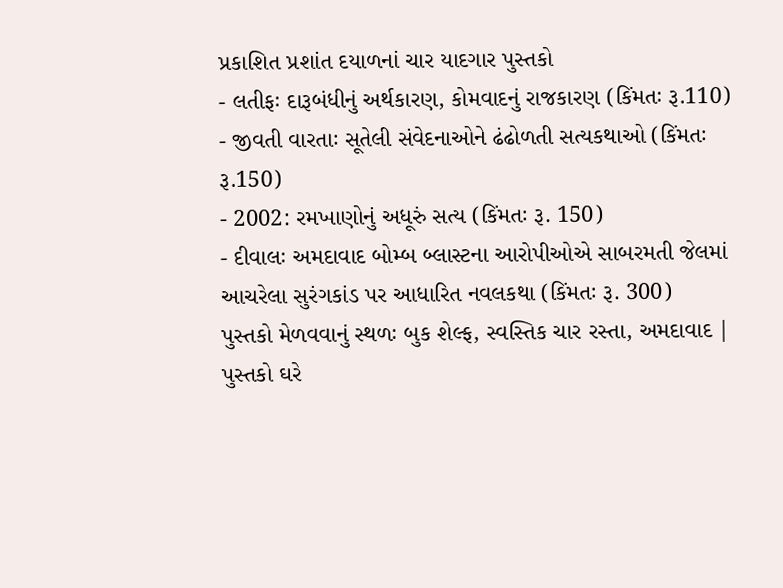પ્રકાશિત પ્રશાંત દયાળનાં ચાર યાદગાર પુસ્તકો
- લતીફઃ દારૂબંધીનું અર્થકારણ, કોમવાદનું રાજકારણ (કિંમતઃ રૂ.110)
- જીવતી વારતાઃ સૂતેલી સંવેદનાઓને ઢંઢોળતી સત્યકથાઓ (કિંમતઃ રૂ.150)
- 2002: રમખાણોનું અધૂરું સત્ય (કિંમતઃ રૂ. 150)
- દીવાલઃ અમદાવાદ બોમ્બ બ્લાસ્ટના આરોપીઓએ સાબરમતી જેલમાં આચરેલા સુરંગકાંડ પર આધારિત નવલકથા (કિંમતઃ રૂ. 300)
પુસ્તકો મેળવવાનું સ્થળઃ બુક શેલ્ફ, સ્વસ્તિક ચાર રસ્તા, અમદાવાદ | પુસ્તકો ઘરે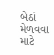બેઠાં મેળવવા માટે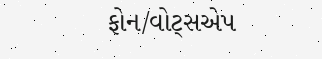ફોન/વોટ્સએપ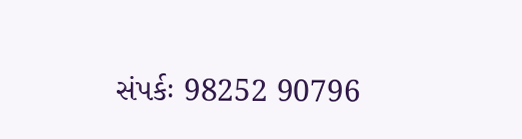સંપર્કઃ 98252 90796